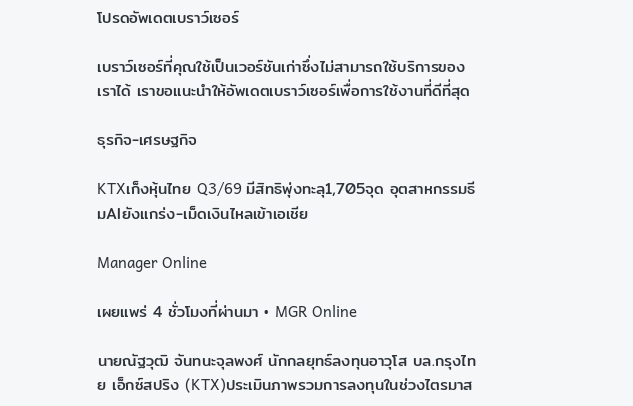โปรดอัพเดตเบราว์เซอร์

เบราว์เซอร์ที่คุณใช้เป็นเวอร์ชันเก่าซึ่งไม่สามารถใช้บริการของเราได้ เราขอแนะนำให้อัพเดตเบราว์เซอร์เพื่อการใช้งานที่ดีที่สุด

ธุรกิจ-เศรษฐกิจ

KTXเก็งหุ้นไทย Q3/69 มีสิทธิพุ่งทะลุ1,705จุด อุตสาหกรรมธีมAIยังแกร่ง-เม็ดเงินไหลเข้าเอเชีย

Manager Online

เผยแพร่ 4 ชั่วโมงที่ผ่านมา • MGR Online

นายณัฐวุฒิ จันทนะจุลพงศ์ นักกลยุทธ์ลงทุนอาวุโส บล.กรุงไทย เอ็กซ์สปริง (KTX)ประเมินภาพรวมการลงทุนในช่วงไตรมาส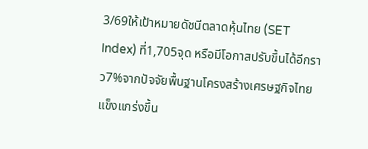3/69ให้เป้าหมายดัชนีตลาดหุ้นไทย (SET Index) ที่1,705จุด หรือมีโอกาสปรับขึ้นได้อีกราว7%จากปัจจัยพื้นฐานโครงสร้างเศรษฐกิจไทยแข็งแกร่งขึ้น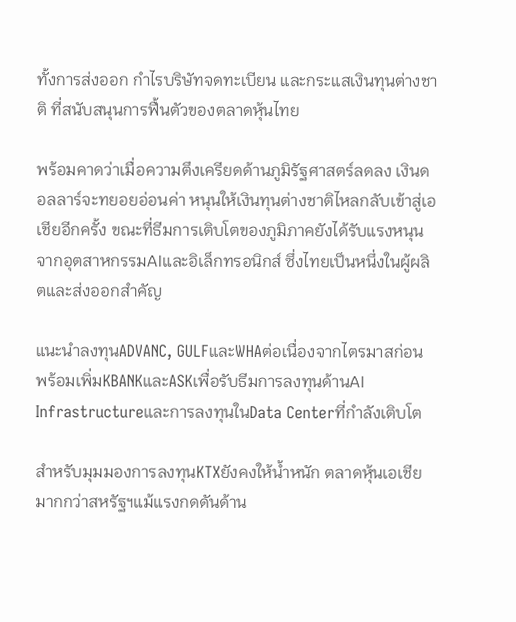ทั้งการส่งออก กำไรบริษัทจดทะเบียน และกระแสเงินทุนต่างชาติ ที่สนับสนุนการฟื้นตัวของตลาดหุ้นไทย

พร้อมคาดว่าเมื่อความตึงเครียดด้านภูมิรัฐศาสตร์ลดลง เงินดอลลาร์จะทยอยอ่อนค่า หนุนให้เงินทุนต่างชาติไหลกลับเข้าสู่เอเชียอีกครั้ง ขณะที่ธีมการเติบโตของภูมิภาคยังได้รับแรงหนุนจากอุตสาหกรรมAIและอิเล็กทรอนิกส์ ซึ่งไทยเป็นหนึ่งในผู้ผลิตและส่งออกสำคัญ

แนะนำลงทุนADVANC, GULFและWHAต่อเนื่องจากไตรมาสก่อน พร้อมเพิ่มKBANKและASKเพื่อรับธีมการลงทุนด้านAI InfrastructureและการลงทุนในData Centerที่กำลังเติบโต

สำหรับมุมมองการลงทุนKTXยังคงให้น้ำหนัก ตลาดหุ้นเอเชียมากกว่าสหรัฐฯแม้แรงกดดันด้าน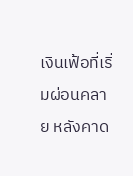เงินเฟ้อที่เริ่มผ่อนคลาย หลังคาด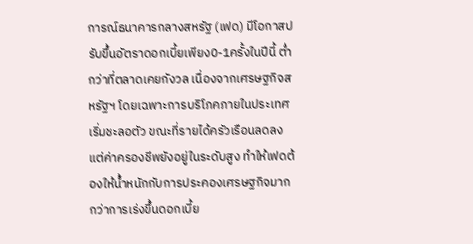การณ์ธนาคารกลางสหรัฐ (เฟด) มีโอกาสปรับขึ้นอัตราดอกเบี้ยเพียง0-1ครั้งในปีนี้ ต่ำกว่าที่ตลาดเคยกังวล เนื่องจากเศรษฐกิจสหรัฐฯ โดยเฉพาะการบริโภคภายในประเทศเริ่มชะลอตัว ขณะที่รายได้ครัวเรือนลดลงแต่ค่าครองชีพยังอยู่ในระดับสูง ทำให้เฟดต้องให้น้ำหนักกับการประคองเศรษฐกิจมากกว่าการเร่งขึ้นดอกเบี้ย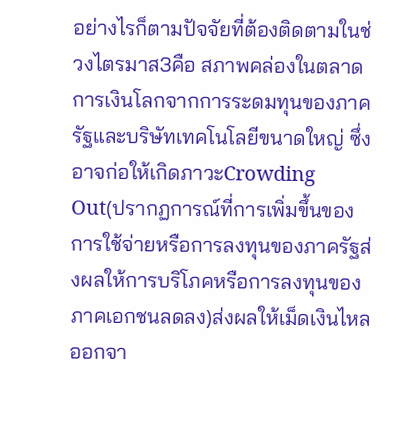อย่างไรก็ตามปัจจัยที่ต้องติดตามในช่วงไตรมาส3คือ สภาพคล่องในตลาดการเงินโลกจากการระดมทุนของภาครัฐและบริษัทเทคโนโลยีขนาดใหญ่ ซึ่งอาจก่อให้เกิดภาวะCrowding Out(ปรากฏการณ์ที่การเพิ่มขึ้นของการใช้จ่ายหรือการลงทุนของภาครัฐส่งผลให้การบริโภคหรือการลงทุนของภาคเอกชนลดลง)ส่งผลให้เม็ดเงินไหลออกจา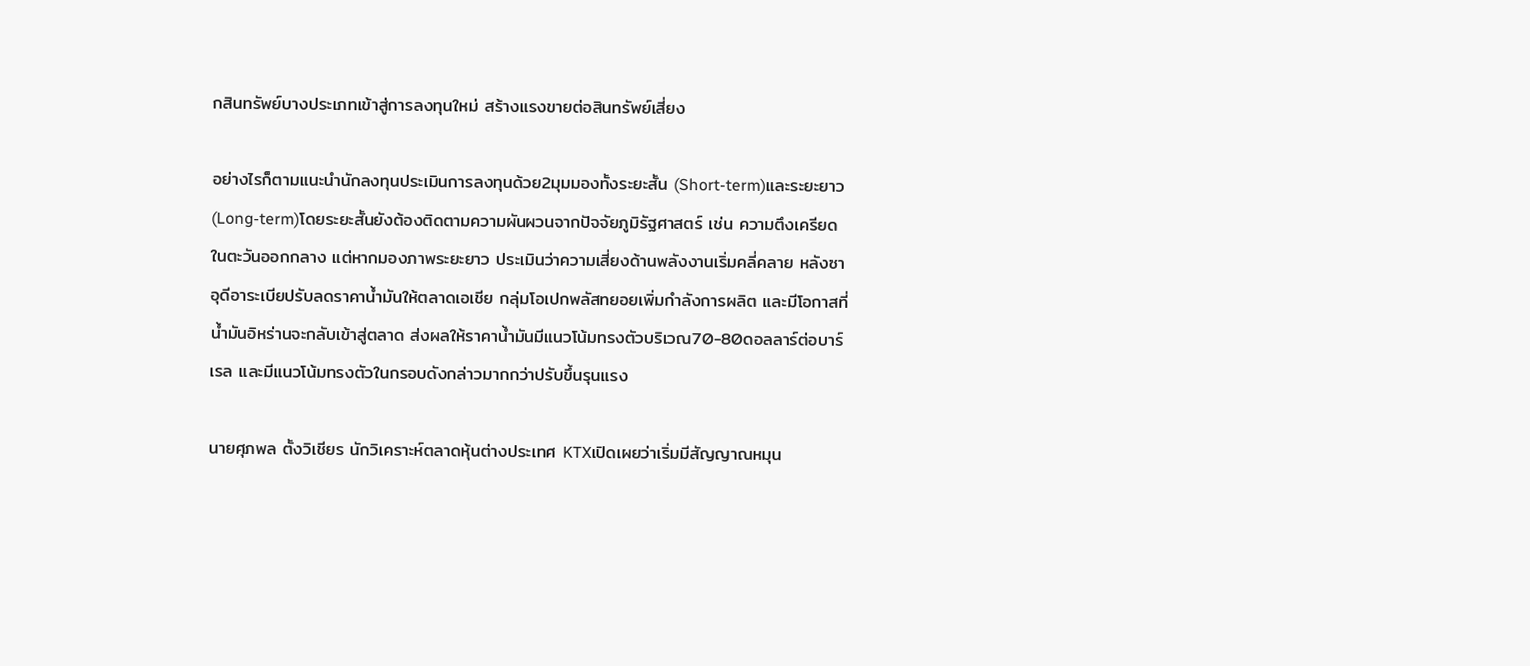กสินทรัพย์บางประเภทเข้าสู่การลงทุนใหม่ สร้างแรงขายต่อสินทรัพย์เสี่ยง

อย่างไรก็ตามแนะนำนักลงทุนประเมินการลงทุนด้วย2มุมมองทั้งระยะสั้น (Short-term)และระยะยาว (Long-term)โดยระยะสั้นยังต้องติดตามความผันผวนจากปัจจัยภูมิรัฐศาสตร์ เช่น ความตึงเครียดในตะวันออกกลาง แต่หากมองภาพระยะยาว ประเมินว่าความเสี่ยงด้านพลังงานเริ่มคลี่คลาย หลังซาอุดีอาระเบียปรับลดราคาน้ำมันให้ตลาดเอเชีย กลุ่มโอเปกพลัสทยอยเพิ่มกำลังการผลิต และมีโอกาสที่น้ำมันอิหร่านจะกลับเข้าสู่ตลาด ส่งผลให้ราคาน้ำมันมีแนวโน้มทรงตัวบริเวณ70-80ดอลลาร์ต่อบาร์เรล และมีแนวโน้มทรงตัวในกรอบดังกล่าวมากกว่าปรับขึ้นรุนแรง

นายศุภพล ตั้งวิเชียร นักวิเคราะห์ตลาดหุ้นต่างประเทศ KTXเปิดเผยว่าเริ่มมีสัญญาณหมุน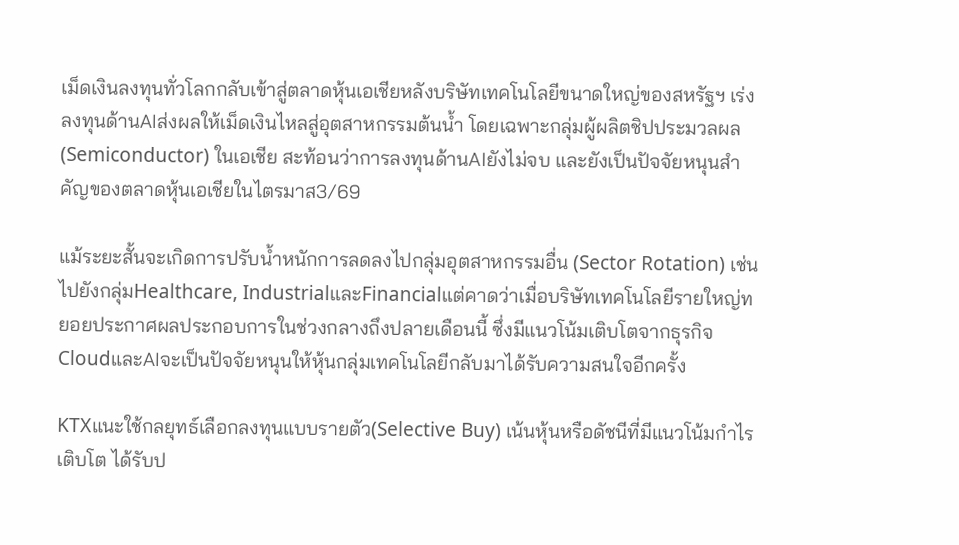เม็ดเงินลงทุนทั่วโลกกลับเข้าสู่ตลาดหุ้นเอเชียหลังบริษัทเทคโนโลยีขนาดใหญ่ของสหรัฐฯ เร่งลงทุนด้านAIส่งผลให้เม็ดเงินไหลสู่อุตสาหกรรมต้นน้ำ โดยเฉพาะกลุ่มผู้ผลิตชิปประมวลผล (Semiconductor) ในเอเชีย สะท้อนว่าการลงทุนด้านAIยังไม่จบ และยังเป็นปัจจัยหนุนสำคัญของตลาดหุ้นเอเชียในไตรมาส3/69

แม้ระยะสั้นจะเกิดการปรับน้ำหนักการลดลงไปกลุ่มอุตสาหกรรมอื่น (Sector Rotation) เช่น ไปยังกลุ่มHealthcare, IndustrialและFinancialแต่คาดว่าเมื่อบริษัทเทคโนโลยีรายใหญ่ทยอยประกาศผลประกอบการในช่วงกลางถึงปลายเดือนนี้ ซึ่งมีแนวโน้มเติบโตจากธุรกิจCloudและAIจะเป็นปัจจัยหนุนให้หุ้นกลุ่มเทคโนโลยีกลับมาได้รับความสนใจอีกครั้ง

KTXแนะใช้กลยุทธ์เลือกลงทุนแบบรายตัว(Selective Buy) เน้นหุ้นหรือดัชนีที่มีแนวโน้มกำไรเติบโต ได้รับป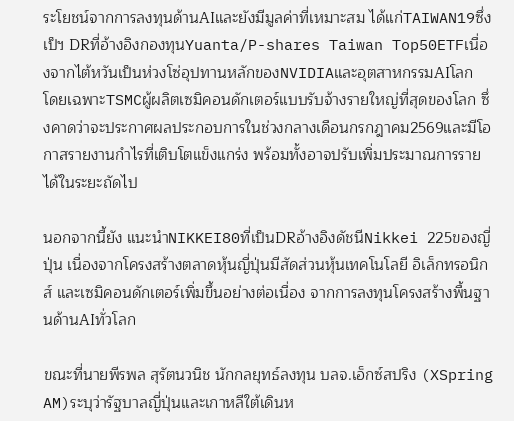ระโยชน์จากการลงทุนด้านAIและยังมีมูลค่าที่เหมาะสม ได้แก่TAIWAN19ซึ่งเป็ฯ DRที่อ้างอิงกองทุนYuanta/P-shares Taiwan Top50ETFเนื่องจากไต้หวันเป็นห่วงโซ่อุปทานหลักของNVIDIAและอุตสาหกรรมAIโลก โดยเฉพาะTSMCผู้ผลิตเซมิคอนดักเตอร์แบบรับจ้างรายใหญ่ที่สุดของโลก ซึ่งคาดว่าจะประกาศผลประกอบการในช่วงกลางเดือนกรกฎาคม2569และมีโอกาสรายงานกำไรที่เติบโตแข็งแกร่ง พร้อมทั้งอาจปรับเพิ่มประมาณการรายได้ในระยะถัดไป

นอกจากนี้ยัง แนะนำNIKKEI80ที่เป็นDRอ้างอิงดัชนีNikkei 225ของญี่ปุ่น เนื่องจากโครงสร้างตลาดหุ้นญี่ปุ่นมีสัดส่วนหุ้นเทคโนโลยี อิเล็กทรอนิกส์ และเซมิคอนดักเตอร์เพิ่มขึ้นอย่างต่อเนื่อง จากการลงทุนโครงสร้างพื้นฐานด้านAIทั่วโลก

ขณะที่นายพีรพล สุรัตนวนิช นักกลยุทธ์ลงทุน บลจ.เอ็กซ์สปริง (XSpring AM)ระบุว่ารัฐบาลญี่ปุ่นและเกาหลีใต้เดินห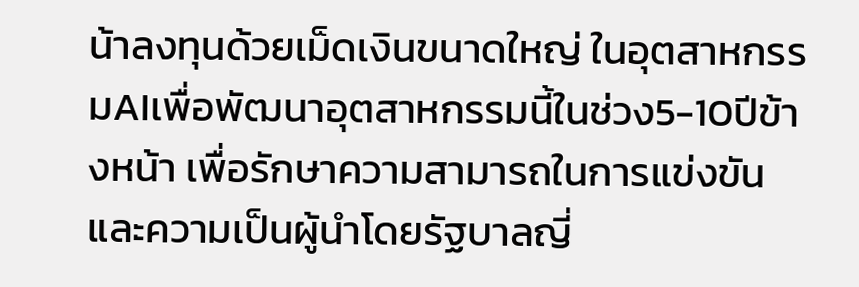น้าลงทุนด้วยเม็ดเงินขนาดใหญ่ ในอุตสาหกรรมAIเพื่อพัฒนาอุตสาหกรรมนี้ในช่วง5-10ปีข้างหน้า เพื่อรักษาความสามารถในการแข่งขันและความเป็นผู้นำโดยรัฐบาลญี่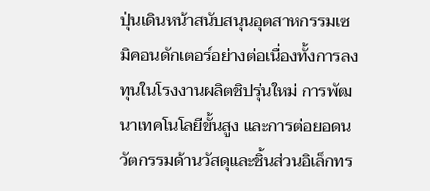ปุ่นเดินหน้าสนับสนุนอุตสาหกรรมเซมิคอนดักเตอร์อย่างต่อเนื่องทั้งการลงทุนในโรงงานผลิตชิปรุ่นใหม่ การพัฒนาเทคโนโลยีขั้นสูง และการต่อยอดนวัตกรรมด้านวัสดุและชิ้นส่วนอิเล็กทร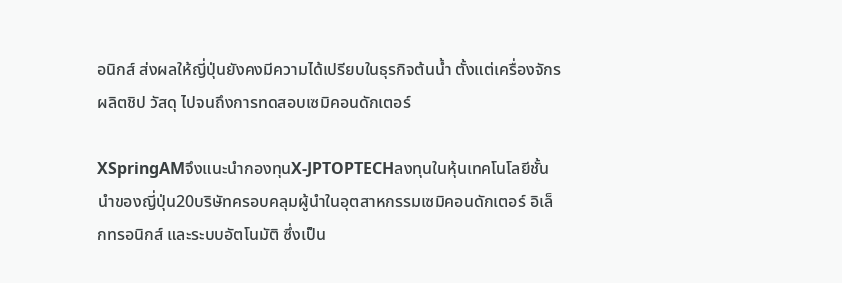อนิกส์ ส่งผลให้ญี่ปุ่นยังคงมีความได้เปรียบในธุรกิจต้นน้ำ ตั้งแต่เครื่องจักรผลิตชิป วัสดุ ไปจนถึงการทดสอบเซมิคอนดักเตอร์

XSpringAMจึงแนะนำกองทุนX-JPTOPTECHลงทุนในหุ้นเทคโนโลยีชั้นนำของญี่ปุ่น20บริษัทครอบคลุมผู้นำในอุตสาหกรรมเซมิคอนดักเตอร์ อิเล็กทรอนิกส์ และระบบอัตโนมัติ ซึ่งเป็น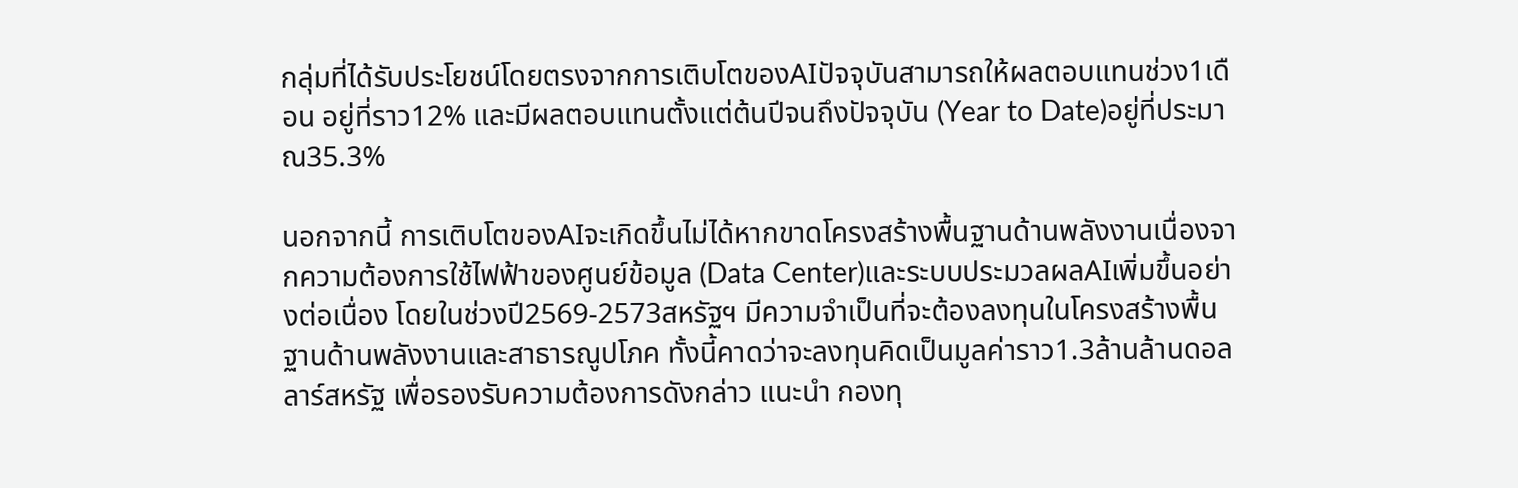กลุ่มที่ได้รับประโยชน์โดยตรงจากการเติบโตของAIปัจจุบันสามารถให้ผลตอบแทนช่วง1เดือน อยู่ที่ราว12% และมีผลตอบแทนตั้งแต่ต้นปีจนถึงปัจจุบัน (Year to Date)อยู่ที่ประมาณ35.3%

นอกจากนี้ การเติบโตของAIจะเกิดขึ้นไม่ได้หากขาดโครงสร้างพื้นฐานด้านพลังงานเนื่องจากความต้องการใช้ไฟฟ้าของศูนย์ข้อมูล (Data Center)และระบบประมวลผลAIเพิ่มขึ้นอย่างต่อเนื่อง โดยในช่วงปี2569-2573สหรัฐฯ มีความจำเป็นที่จะต้องลงทุนในโครงสร้างพื้นฐานด้านพลังงานและสาธารณูปโภค ทั้งนี้คาดว่าจะลงทุนคิดเป็นมูลค่าราว1.3ล้านล้านดอลลาร์สหรัฐ เพื่อรองรับความต้องการดังกล่าว แนะนำ กองทุ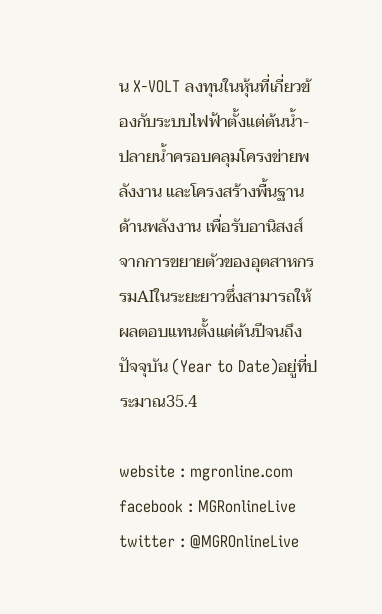น X-VOLT ลงทุนในหุ้นที่เกี่ยวข้องกับระบบไฟฟ้าตั้งแต่ต้นน้ำ-ปลายน้ำครอบคลุมโครงข่ายพลังงาน และโครงสร้างพื้นฐานด้านพลังงาน เพื่อรับอานิสงส์จากการขยายตัวของอุตสาหกรรมAIในระยะยาวซึ่งสามารถให้ผลตอบแทนตั้งแต่ต้นปีจนถึงปัจจุบัน (Year to Date)อยู่ที่ประมาณ35.4

website : mgronline.com
facebook : MGRonlineLive
twitter : @MGROnlineLive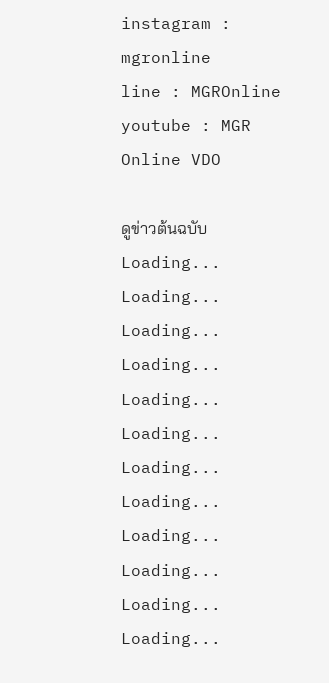instagram : mgronline
line : MGROnline
youtube : MGR Online VDO

ดูข่าวต้นฉบับ
Loading...
Loading...
Loading...
Loading...
Loading...
Loading...
Loading...
Loading...
Loading...
Loading...
Loading...
Loading...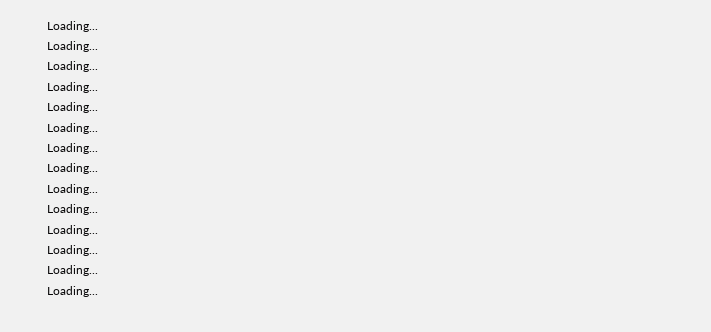Loading...
Loading...
Loading...
Loading...
Loading...
Loading...
Loading...
Loading...
Loading...
Loading...
Loading...
Loading...
Loading...
Loading...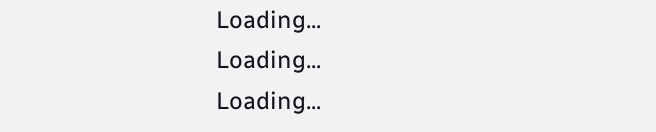Loading...
Loading...
Loading...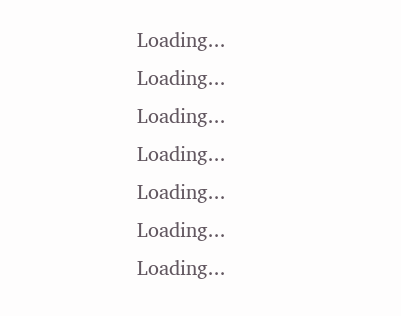Loading...
Loading...
Loading...
Loading...
Loading...
Loading...
Loading...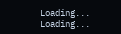Loading...
Loading...